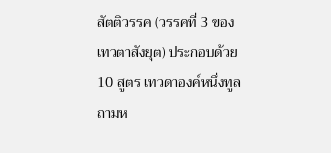สัตติวรรค (วรรคที่ 3 ของเทวตาสังยุต) ประกอบด้วย 10 สูตร เทวดาองค์หนึ่งทูลถามห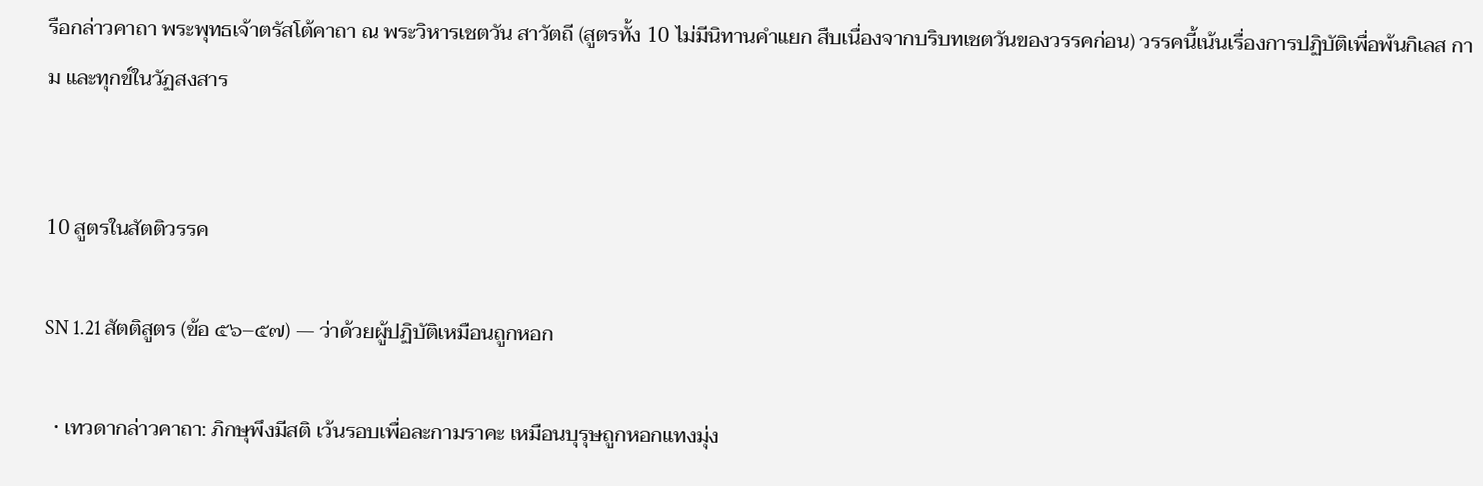รือกล่าวคาถา พระพุทธเจ้าตรัสโต้คาถา ณ พระวิหารเชตวัน สาวัตถี (สูตรทั้ง 10 ไม่มีนิทานคำแยก สืบเนื่องจากบริบทเชตวันของวรรคก่อน) วรรคนี้เน้นเรื่องการปฏิบัติเพื่อพ้นกิเลส กาม และทุกข์ในวัฏสงสาร


10 สูตรในสัตติวรรค

SN 1.21 สัตติสูตร (ข้อ ๕๖–๕๗) — ว่าด้วยผู้ปฏิบัติเหมือนถูกหอก

  • เทวดากล่าวคาถา: ภิกษุพึงมีสติ เว้นรอบเพื่อละกามราคะ เหมือนบุรุษถูกหอกแทงมุ่ง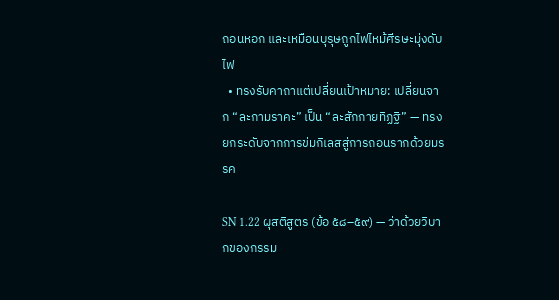ถอนหอก และเหมือนบุรุษถูกไฟไหม้ศีรษะมุ่งดับไฟ
  • ทรงรับคาถาแต่เปลี่ยนเป้าหมาย: เปลี่ยนจาก “ละกามราคะ” เป็น “ละสักกายทิฏฐิ” — ทรงยกระดับจากการข่มกิเลสสู่การถอนรากด้วยมรรค

SN 1.22 ผุสติสูตร (ข้อ ๕๘–๕๙) — ว่าด้วยวิบากของกรรม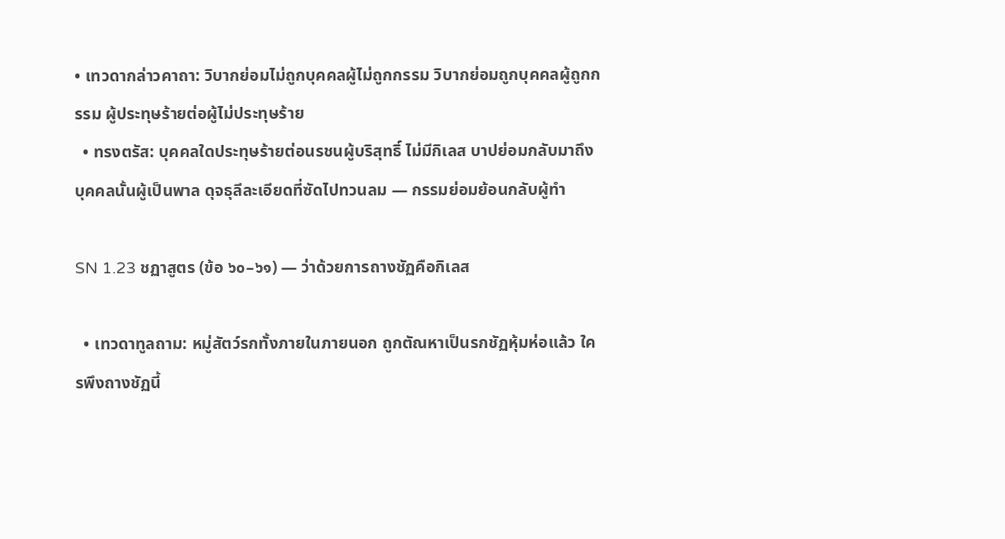• เทวดากล่าวคาถา: วิบากย่อมไม่ถูกบุคคลผู้ไม่ถูกกรรม วิบากย่อมถูกบุคคลผู้ถูกกรรม ผู้ประทุษร้ายต่อผู้ไม่ประทุษร้าย
  • ทรงตรัส: บุคคลใดประทุษร้ายต่อนรชนผู้บริสุทธิ์ ไม่มีกิเลส บาปย่อมกลับมาถึงบุคคลนั้นผู้เป็นพาล ดุจธุลีละเอียดที่ซัดไปทวนลม — กรรมย่อมย้อนกลับผู้ทำ

SN 1.23 ชฏาสูตร (ข้อ ๖๐–๖๑) — ว่าด้วยการถางชัฏคือกิเลส

  • เทวดาทูลถาม: หมู่สัตว์รกทั้งภายในภายนอก ถูกตัณหาเป็นรกชัฏหุ้มห่อแล้ว ใครพึงถางชัฏนี้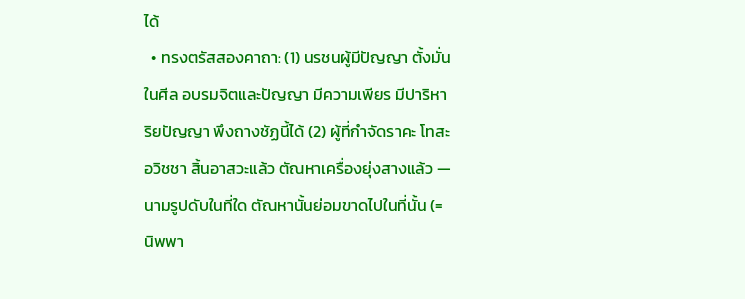ได้
  • ทรงตรัสสองคาถา: (1) นรชนผู้มีปัญญา ตั้งมั่นในศีล อบรมจิตและปัญญา มีความเพียร มีปาริหาริยปัญญา พึงถางชัฏนี้ได้ (2) ผู้ที่กำจัดราคะ โทสะ อวิชชา สิ้นอาสวะแล้ว ตัณหาเครื่องยุ่งสางแล้ว — นามรูปดับในที่ใด ตัณหานั้นย่อมขาดไปในที่นั้น (= นิพพา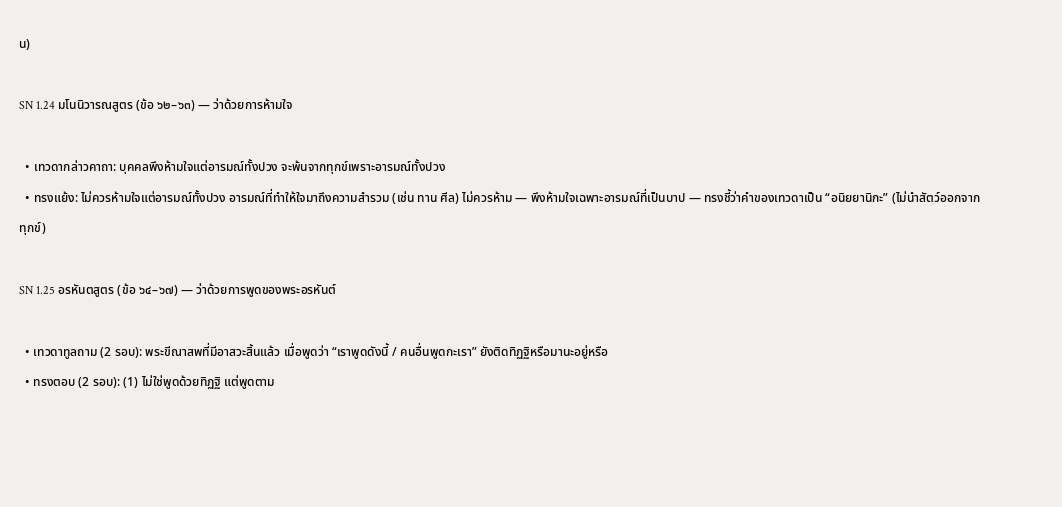น)

SN 1.24 มโนนิวารณสูตร (ข้อ ๖๒–๖๓) — ว่าด้วยการห้ามใจ

  • เทวดากล่าวคาถา: บุคคลพึงห้ามใจแต่อารมณ์ทั้งปวง จะพ้นจากทุกข์เพราะอารมณ์ทั้งปวง
  • ทรงแย้ง: ไม่ควรห้ามใจแต่อารมณ์ทั้งปวง อารมณ์ที่ทำให้ใจมาถึงความสำรวม (เช่น ทาน ศีล) ไม่ควรห้าม — พึงห้ามใจเฉพาะอารมณ์ที่เป็นบาป — ทรงชี้ว่าคำของเทวดาเป็น “อนิยยานิกะ” (ไม่นำสัตว์ออกจากทุกข์)

SN 1.25 อรหันตสูตร (ข้อ ๖๔–๖๗) — ว่าด้วยการพูดของพระอรหันต์

  • เทวดาทูลถาม (2 รอบ): พระขีณาสพที่มีอาสวะสิ้นแล้ว เมื่อพูดว่า “เราพูดดังนี้ / คนอื่นพูดกะเรา” ยังติดทิฏฐิหรือมานะอยู่หรือ
  • ทรงตอบ (2 รอบ): (1) ไม่ใช่พูดด้วยทิฏฐิ แต่พูดตาม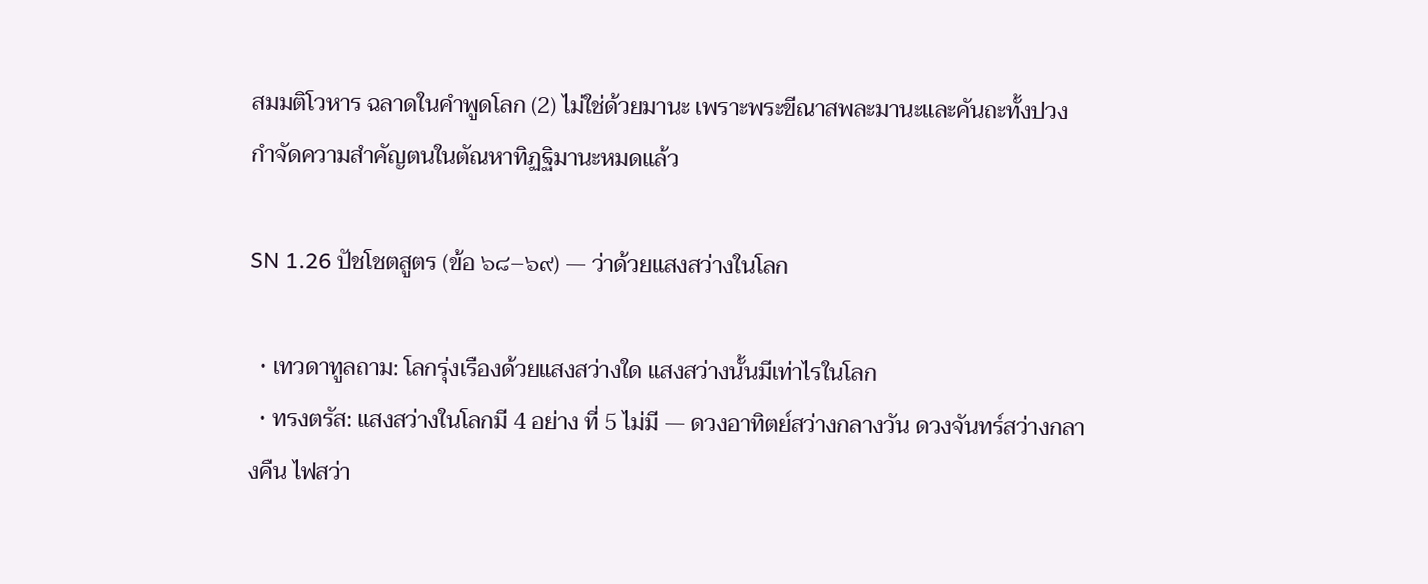สมมติโวหาร ฉลาดในคำพูดโลก (2) ไม่ใช่ด้วยมานะ เพราะพระขีณาสพละมานะและคันถะทั้งปวง กำจัดความสำคัญตนในตัณหาทิฏฐิมานะหมดแล้ว

SN 1.26 ปัชโชตสูตร (ข้อ ๖๘–๖๙) — ว่าด้วยแสงสว่างในโลก

  • เทวดาทูลถาม: โลกรุ่งเรืองด้วยแสงสว่างใด แสงสว่างนั้นมีเท่าไรในโลก
  • ทรงตรัส: แสงสว่างในโลกมี 4 อย่าง ที่ 5 ไม่มี — ดวงอาทิตย์สว่างกลางวัน ดวงจันทร์สว่างกลางคืน ไฟสว่า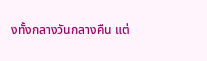งทั้งกลางวันกลางคืน แต่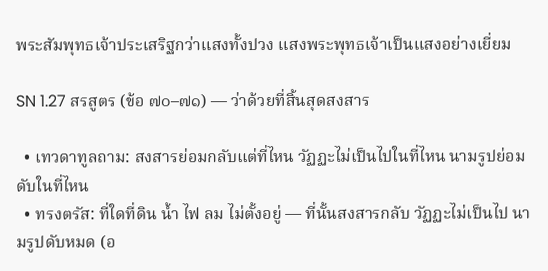พระสัมพุทธเจ้าประเสริฐกว่าแสงทั้งปวง แสงพระพุทธเจ้าเป็นแสงอย่างเยี่ยม

SN 1.27 สรสูตร (ข้อ ๗๐–๗๑) — ว่าด้วยที่สิ้นสุดสงสาร

  • เทวดาทูลถาม: สงสารย่อมกลับแต่ที่ไหน วัฏฏะไม่เป็นไปในที่ไหน นามรูปย่อมดับในที่ไหน
  • ทรงตรัส: ที่ใดที่ดิน น้ำ ไฟ ลม ไม่ตั้งอยู่ — ที่นั้นสงสารกลับ วัฏฏะไม่เป็นไป นามรูปดับหมด (อ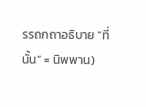รรถกถาอธิบาย “ที่นั้น” = นิพพาน)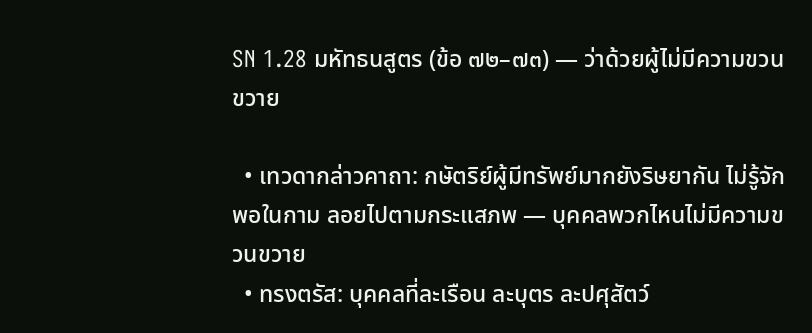SN 1.28 มหัทธนสูตร (ข้อ ๗๒–๗๓) — ว่าด้วยผู้ไม่มีความขวนขวาย

  • เทวดากล่าวคาถา: กษัตริย์ผู้มีทรัพย์มากยังริษยากัน ไม่รู้จักพอในกาม ลอยไปตามกระแสภพ — บุคคลพวกไหนไม่มีความขวนขวาย
  • ทรงตรัส: บุคคลที่ละเรือน ละบุตร ละปศุสัตว์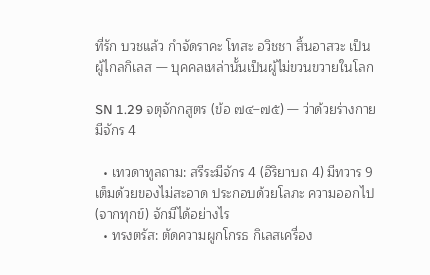ที่รัก บวชแล้ว กำจัดราคะ โทสะ อวิชชา สิ้นอาสวะ เป็นผู้ไกลกิเลส — บุคคลเหล่านั้นเป็นผู้ไม่ขวนขวายในโลก

SN 1.29 จตุจักกสูตร (ข้อ ๗๔–๗๕) — ว่าด้วยร่างกายมีจักร 4

  • เทวดาทูลถาม: สรีระมีจักร 4 (อิริยาบถ 4) มีทวาร 9 เต็มด้วยของไม่สะอาด ประกอบด้วยโลภะ ความออกไป (จากทุกข์) จักมีได้อย่างไร
  • ทรงตรัส: ตัดความผูกโกรธ กิเลสเครื่อง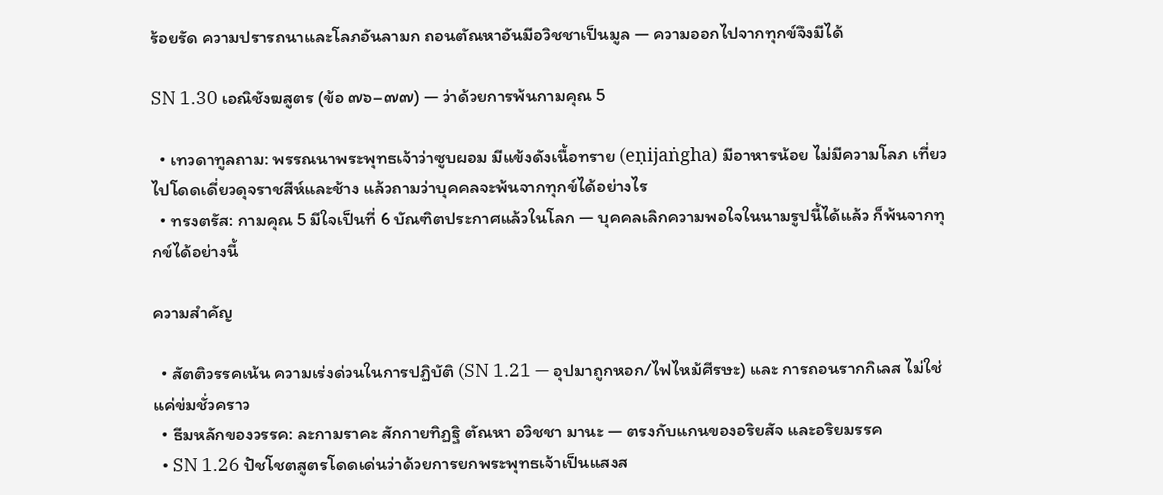ร้อยรัด ความปรารถนาและโลภอันลามก ถอนตัณหาอันมีอวิชชาเป็นมูล — ความออกไปจากทุกข์จึงมีได้

SN 1.30 เอณิชังฆสูตร (ข้อ ๗๖–๗๗) — ว่าด้วยการพ้นกามคุณ 5

  • เทวดาทูลถาม: พรรณนาพระพุทธเจ้าว่าซูบผอม มีแข้งดังเนื้อทราย (eṇijaṅgha) มีอาหารน้อย ไม่มีความโลภ เที่ยวไปโดดเดี่ยวดุจราชสีห์และช้าง แล้วถามว่าบุคคลจะพ้นจากทุกข์ได้อย่างไร
  • ทรงตรัส: กามคุณ 5 มีใจเป็นที่ 6 บัณฑิตประกาศแล้วในโลก — บุคคลเลิกความพอใจในนามรูปนี้ได้แล้ว ก็พ้นจากทุกข์ได้อย่างนี้

ความสำคัญ

  • สัตติวรรคเน้น ความเร่งด่วนในการปฏิบัติ (SN 1.21 — อุปมาถูกหอก/ไฟไหม้ศีรษะ) และ การถอนรากกิเลส ไม่ใช่แค่ข่มชั่วคราว
  • ธีมหลักของวรรค: ละกามราคะ สักกายทิฏฐิ ตัณหา อวิชชา มานะ — ตรงกับแกนของอริยสัจ และอริยมรรค
  • SN 1.26 ปัชโชตสูตรโดดเด่นว่าด้วยการยกพระพุทธเจ้าเป็นแสงส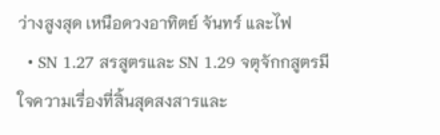ว่างสูงสุด เหนือดวงอาทิตย์ จันทร์ และไฟ
  • SN 1.27 สรสูตรและ SN 1.29 จตุจักกสูตรมีใจความเรื่องที่สิ้นสุดสงสารและ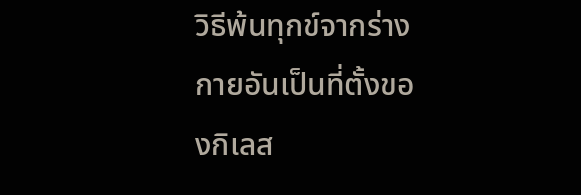วิธีพ้นทุกข์จากร่างกายอันเป็นที่ตั้งของกิเลส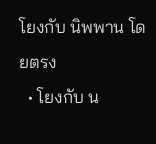โยงกับ นิพพาน โดยตรง
  • โยงกับ น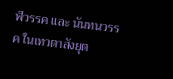ฬวรรค และ นันทนวรรค ในเทวตาสังยุต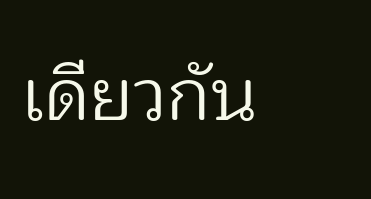เดียวกัน